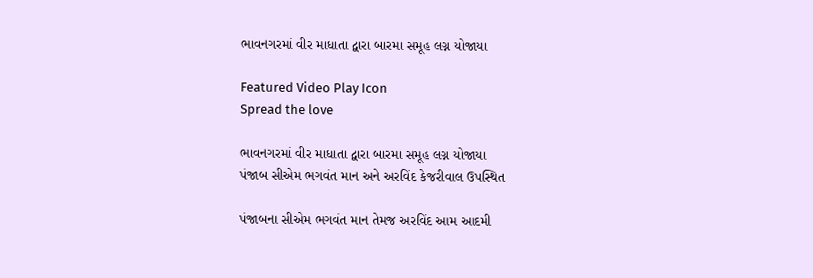ભાવનગરમાં વીર માધાતા દ્વારા બારમા સમૂહ લગ્ન યોજાયા

Featured Video Play Icon
Spread the love

ભાવનગરમાં વીર માધાતા દ્વારા બારમા સમૂહ લગ્ન યોજાયા
પંજાબ સીએમ ભગવંત માન અને અરવિંદ કેજરીવાલ ઉપસ્થિત

પંજાબના સીએમ ભગવંત માન તેમજ અરવિંદ આમ આદમી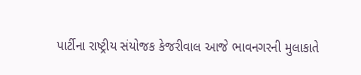પાર્ટીના રાષ્ટ્રીય સંયોજક કેજરીવાલ આજે ભાવનગરની મુલાકાતે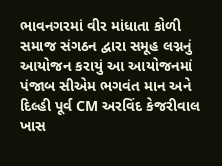ભાવનગરમાં વીર માંધાતા કોળી સમાજ સંગઠન દ્વારા સમૂહ લગ્નનું આયોજન કરાયું આ આયોજનમાં પંજાબ સીએમ ભગવંત માન અને દિલ્હી પૂર્વ CM અરવિંદ કેજરીવાલ ખાસ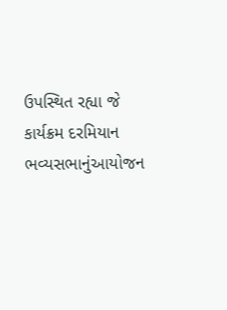ઉપસ્થિત રહ્યા જે કાર્યક્રમ દરમિયાન ભવ્યસભાનુંઆયોજન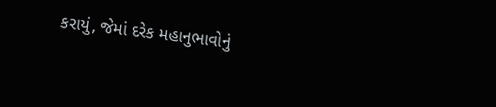કરાયું, જેમાં દરેક મહાનુભાવોનું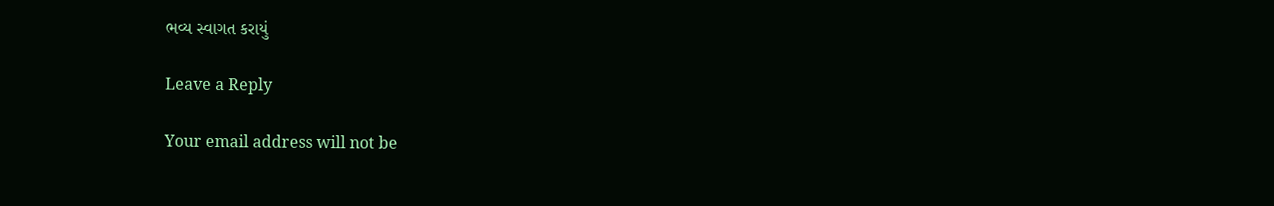ભવ્ય સ્વાગત કરાયું

Leave a Reply

Your email address will not be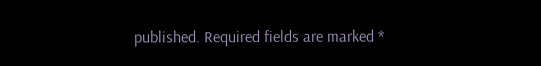published. Required fields are marked *